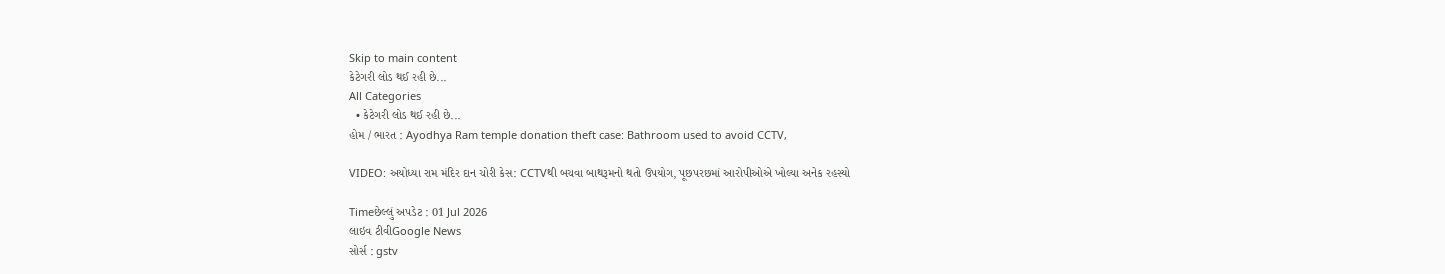Skip to main content
કેટેગરી લોડ થઈ રહી છે...
All Categories
  • કેટેગરી લોડ થઈ રહી છે...
હોમ / ભારત : Ayodhya Ram temple donation theft case: Bathroom used to avoid CCTV,

VIDEO: અયોધ્યા રામ મંદિર દાન ચોરી કેસ: CCTVથી બચવા બાથરૂમનો થતો ઉપયોગ, પૂછપરછમાં આરોપીઓએ ખોલ્યા અનેક રહસ્યો

Timeછેલ્લું અપડેટ : 01 Jul 2026
લાઇવ ટીવીGoogle News
સોર્સ : gstv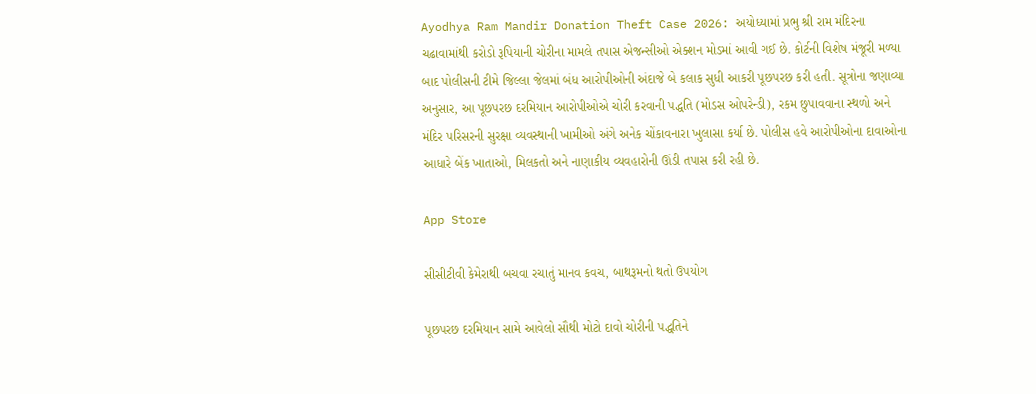Ayodhya Ram Mandir Donation Theft Case 2026: અયોધ્યામાં પ્રભુ શ્રી રામ મંદિરના ચઢાવામાંથી કરોડો રૂપિયાની ચોરીના મામલે તપાસ એજન્સીઓ એક્શન મોડમાં આવી ગઈ છે. કોર્ટની વિશેષ મંજૂરી મળ્યા બાદ પોલીસની ટીમે જિલ્લા જેલમાં બંધ આરોપીઓની અંદાજે બે કલાક સુધી આકરી પૂછપરછ કરી હતી. સૂત્રોના જણાવ્યા અનુસાર, આ પૂછપરછ દરમિયાન આરોપીઓએ ચોરી કરવાની પદ્ધતિ (મોડસ ઓપરેન્ડી), રકમ છુપાવવાના સ્થળો અને મંદિર પરિસરની સુરક્ષા વ્યવસ્થાની ખામીઓ અંગે અનેક ચોંકાવનારા ખુલાસા કર્યા છે. પોલીસ હવે આરોપીઓના દાવાઓના આધારે બેંક ખાતાઓ, મિલકતો અને નાણાકીય વ્યવહારોની ઊંડી તપાસ કરી રહી છે.

App Store

સીસીટીવી કેમેરાથી બચવા રચાતું માનવ કવચ, બાથરૂમનો થતો ઉપયોગ

પૂછપરછ દરમિયાન સામે આવેલો સૌથી મોટો દાવો ચોરીની પદ્ધતિને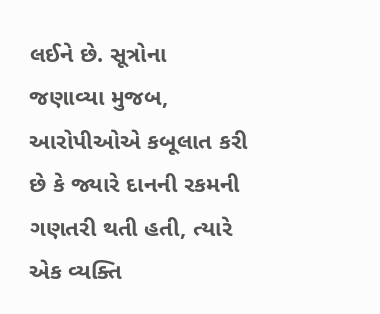લઈને છે. સૂત્રોના જણાવ્યા મુજબ, આરોપીઓએ કબૂલાત કરી છે કે જ્યારે દાનની રકમની ગણતરી થતી હતી, ત્યારે એક વ્યક્તિ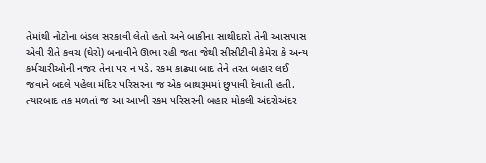તેમાંથી નોટોના બંડલ સરકાવી લેતો હતો અને બાકીના સાથીદારો તેની આસપાસ એવી રીતે કવચ (ઘેરો) બનાવીને ઊભા રહી જતા જેથી સીસીટીવી કેમેરા કે અન્ય કર્મચારીઓની નજર તેના પર ન પડે. રકમ કાઢ્યા બાદ તેને તરત બહાર લઈ જવાને બદલે પહેલા મંદિર પરિસરના જ એક બાથરૂમમાં છુપાવી દેવાતી હતી. ત્યારબાદ તક મળતાં જ આ આખી રકમ પરિસરની બહાર મોકલી અંદરોઅંદર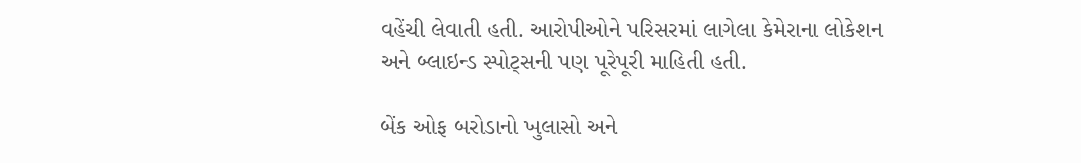વહેંચી લેવાતી હતી. આરોપીઓને પરિસરમાં લાગેલા કેમેરાના લોકેશન અને બ્લાઇન્ડ સ્પોટ્સની પણ પૂરેપૂરી માહિતી હતી.

બેંક ઓફ બરોડાનો ખુલાસો અને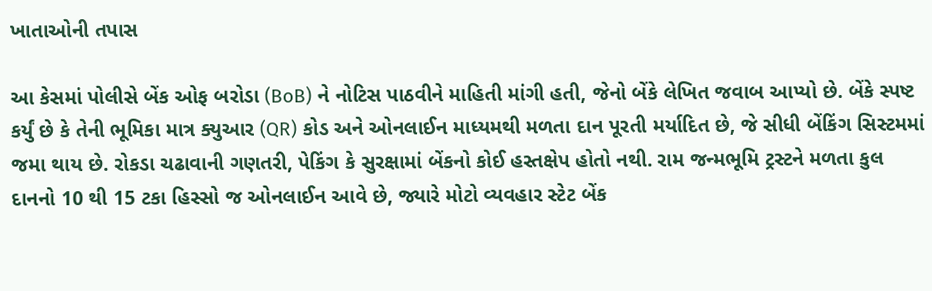ખાતાઓની તપાસ

આ કેસમાં પોલીસે બેંક ઓફ બરોડા (BoB) ને નોટિસ પાઠવીને માહિતી માંગી હતી, જેનો બેંકે લેખિત જવાબ આપ્યો છે. બેંકે સ્પષ્ટ કર્યું છે કે તેની ભૂમિકા માત્ર ક્યુઆર (QR) કોડ અને ઓનલાઈન માધ્યમથી મળતા દાન પૂરતી મર્યાદિત છે, જે સીધી બેંકિંગ સિસ્ટમમાં જમા થાય છે. રોકડા ચઢાવાની ગણતરી, પેકિંગ કે સુરક્ષામાં બેંકનો કોઈ હસ્તક્ષેપ હોતો નથી. રામ જન્મભૂમિ ટ્રસ્ટને મળતા કુલ દાનનો 10 થી 15 ટકા હિસ્સો જ ઓનલાઈન આવે છે, જ્યારે મોટો વ્યવહાર સ્ટેટ બેંક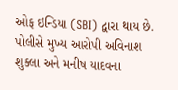ઓફ ઇન્ડિયા (SBI) દ્વારા થાય છે. પોલીસે મુખ્ય આરોપી અવિનાશ શુક્લા અને મનીષ યાદવના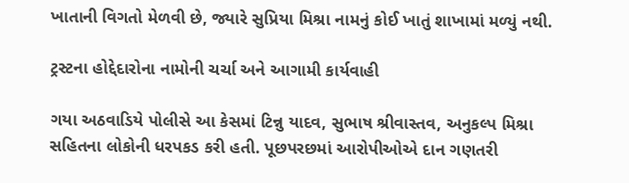ખાતાની વિગતો મેળવી છે, જ્યારે સુપ્રિયા મિશ્રા નામનું કોઈ ખાતું શાખામાં મળ્યું નથી.

ટ્રસ્ટના હોદ્દેદારોના નામોની ચર્ચા અને આગામી કાર્યવાહી

ગયા અઠવાડિયે પોલીસે આ કેસમાં ટિન્નુ યાદવ, સુભાષ શ્રીવાસ્તવ, અનુકલ્પ મિશ્રા સહિતના લોકોની ધરપકડ કરી હતી. પૂછપરછમાં આરોપીઓએ દાન ગણતરી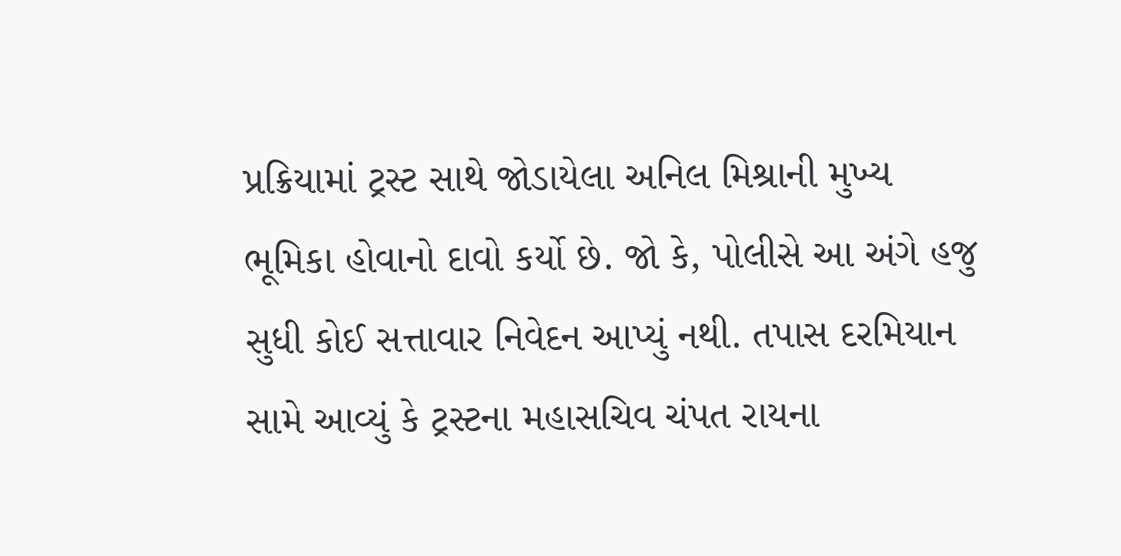પ્રક્રિયામાં ટ્રસ્ટ સાથે જોડાયેલા અનિલ મિશ્રાની મુખ્ય ભૂમિકા હોવાનો દાવો કર્યો છે. જો કે, પોલીસે આ અંગે હજુ સુધી કોઈ સત્તાવાર નિવેદન આપ્યું નથી. તપાસ દરમિયાન સામે આવ્યું કે ટ્રસ્ટના મહાસચિવ ચંપત રાયના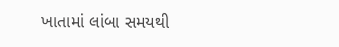ખાતામાં લાંબા સમયથી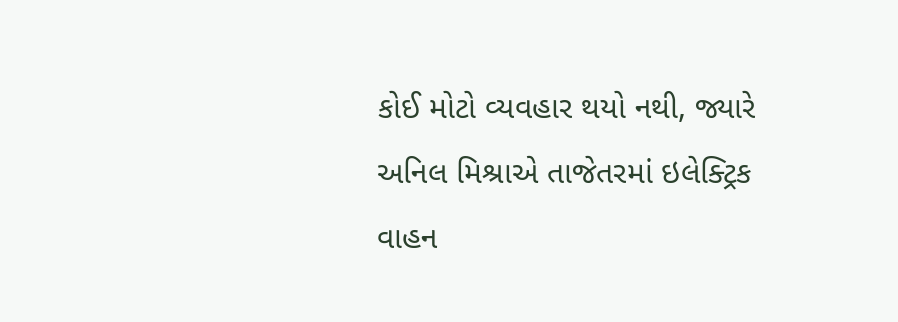કોઈ મોટો વ્યવહાર થયો નથી, જ્યારે અનિલ મિશ્રાએ તાજેતરમાં ઇલેક્ટ્રિક વાહન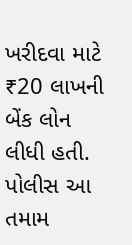ખરીદવા માટે ₹20 લાખની બેંક લોન લીધી હતી. પોલીસ આ તમામ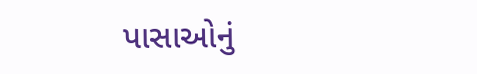પાસાઓનું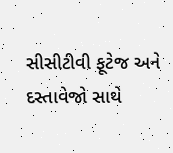સીસીટીવી ફૂટેજ અને દસ્તાવેજો સાથે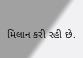મિલાન કરી રહી છે.